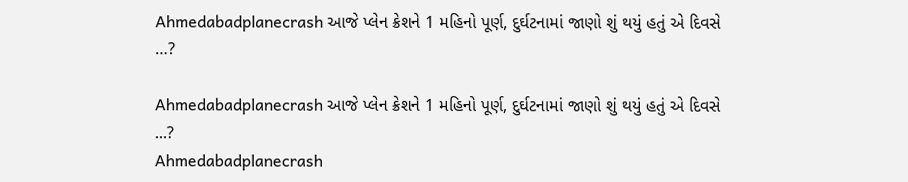Ahmedabadplanecrash આજે પ્લેન ક્રેશને 1 મહિનો પૂર્ણ, દુર્ઘટનામાં જાણો શું થયું હતું એ દિવસે …?

Ahmedabadplanecrash આજે પ્લેન ક્રેશને 1 મહિનો પૂર્ણ, દુર્ઘટનામાં જાણો શું થયું હતું એ દિવસે ...?
Ahmedabadplanecrash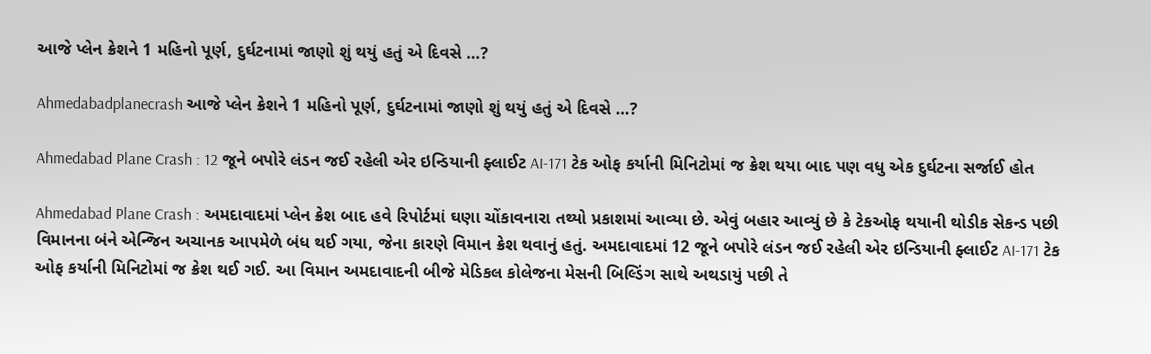આજે પ્લેન ક્રેશને 1 મહિનો પૂર્ણ, દુર્ઘટનામાં જાણો શું થયું હતું એ દિવસે …?

Ahmedabadplanecrash આજે પ્લેન ક્રેશને 1 મહિનો પૂર્ણ, દુર્ઘટનામાં જાણો શું થયું હતું એ દિવસે …?

Ahmedabad Plane Crash : 12 જૂને બપોરે લંડન જઈ રહેલી એર ઇન્ડિયાની ફ્લાઈટ AI-171 ટેક ઓફ કર્યાની મિનિટોમાં જ ક્રેશ થયા બાદ પણ વધુ એક દુર્ઘટના સર્જાઈ હોત

Ahmedabad Plane Crash : અમદાવાદમાં પ્લેન ક્રેશ બાદ હવે રિપોર્ટમાં ઘણા ચોંકાવનારા તથ્યો પ્રકાશમાં આવ્યા છે. એવું બહાર આવ્યું છે કે ટેકઓફ થયાની થોડીક સેકન્ડ પછી વિમાનના બંને એન્જિન અચાનક આપમેળે બંધ થઈ ગયા, જેના કારણે વિમાન ક્રેશ થવાનું હતું. અમદાવાદમાં 12 જૂને બપોરે લંડન જઈ રહેલી એર ઇન્ડિયાની ફ્લાઈટ AI-171 ટેક ઓફ કર્યાની મિનિટોમાં જ ક્રેશ થઈ ગઈ. આ વિમાન અમદાવાદની બીજે મેડિકલ કોલેજના મેસની બિલ્ડિંગ સાથે અથડાયું પછી તે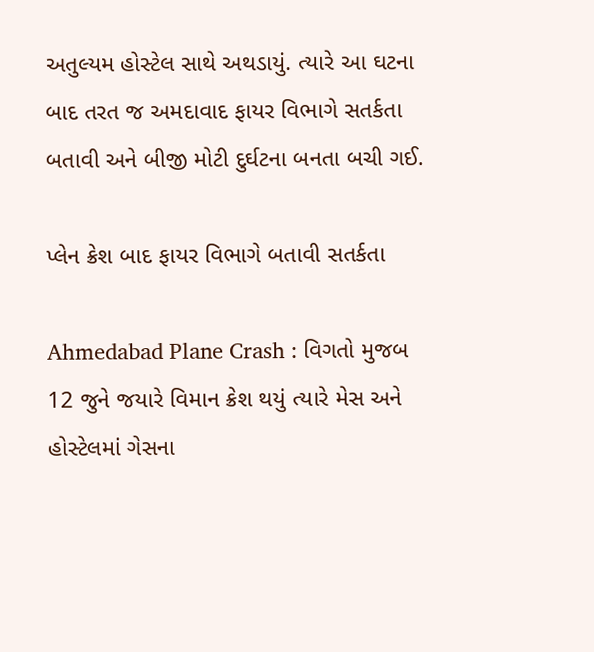અતુલ્યમ હોસ્ટેલ સાથે અથડાયું. ત્યારે આ ઘટના બાદ તરત જ અમદાવાદ ફાયર વિભાગે સતર્કતા બતાવી અને બીજી મોટી દુર્ઘટના બનતા બચી ગઈ.

પ્લેન ક્રેશ બાદ ફાયર વિભાગે બતાવી સતર્કતા

Ahmedabad Plane Crash : વિગતો મુજબ 12 જુને જયારે વિમાન ક્રેશ થયું ત્યારે મેસ અને હોસ્ટેલમાં ગેસના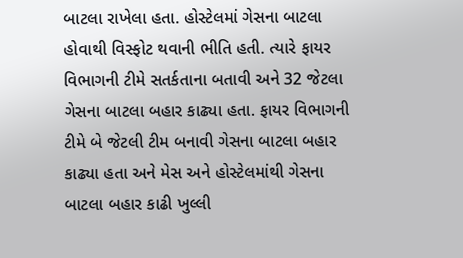બાટલા રાખેલા હતા. હોસ્ટેલમાં ગેસના બાટલા હોવાથી વિસ્ફોટ થવાની ભીતિ હતી. ત્યારે ફાયર વિભાગની ટીમે સતર્કતાના બતાવી અને 32 જેટલા ગેસના બાટલા બહાર કાઢ્યા હતા. ફાયર વિભાગની ટીમે બે જેટલી ટીમ બનાવી ગેસના બાટલા બહાર કાઢ્યા હતા અને મેસ અને હોસ્ટેલમાંથી ગેસના બાટલા બહાર કાઢી ખુલ્લી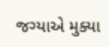જગ્યાએ મુક્યા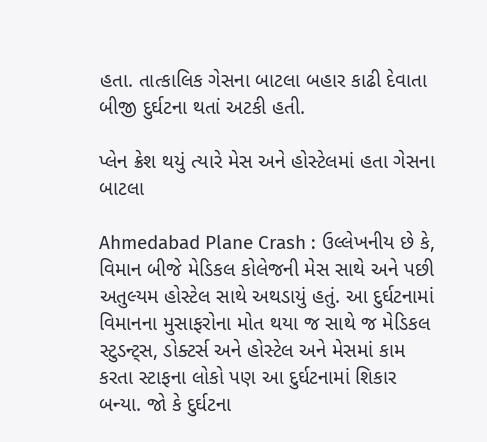હતા. તાત્કાલિક ગેસના બાટલા બહાર કાઢી દેવાતા બીજી દુર્ઘટના થતાં અટકી હતી.

પ્લેન ક્રેશ થયું ત્યારે મેસ અને હોસ્ટેલમાં હતા ગેસના બાટલા

Ahmedabad Plane Crash : ઉલ્લેખનીય છે કે, વિમાન બીજે મેડિકલ કોલેજની મેસ સાથે અને પછી અતુલ્યમ હોસ્ટેલ સાથે અથડાયું હતું. આ દુર્ઘટનામાં વિમાનના મુસાફરોના મોત થયા જ સાથે જ મેડિકલ સ્ટુડન્ટ્સ, ડોક્ટર્સ અને હોસ્ટેલ અને મેસમાં કામ કરતા સ્ટાફના લોકો પણ આ દુર્ઘટનામાં શિકાર બન્યા. જો કે દુર્ઘટના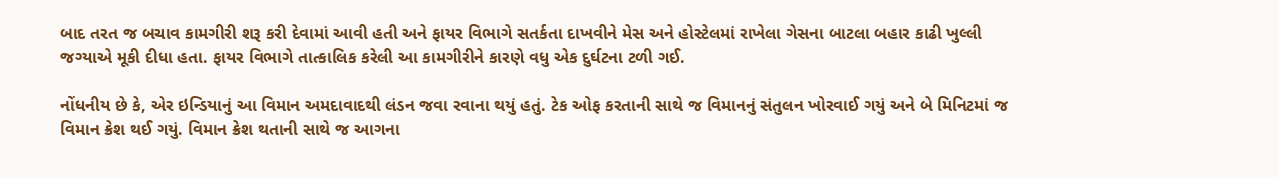બાદ તરત જ બચાવ કામગીરી શરૂ કરી દેવામાં આવી હતી અને ફાયર વિભાગે સતર્કતા દાખવીને મેસ અને હોસ્ટેલમાં રાખેલા ગેસના બાટલા બહાર કાઢી ખુલ્લી જગ્યાએ મૂકી દીધા હતા. ફાયર વિભાગે તાત્કાલિક કરેલી આ કામગીરીને કારણે વધુ એક દુર્ઘટના ટળી ગઈ.

નોંધનીય છે કે, એર ઇન્ડિયાનું આ વિમાન અમદાવાદથી લંડન જવા રવાના થયું હતું. ટેક ઓફ કરતાની સાથે જ વિમાનનું સંતુલન ખોરવાઈ ગયું અને બે મિનિટમાં જ વિમાન ક્રેશ થઈ ગયું. વિમાન ક્રેશ થતાની સાથે જ આગના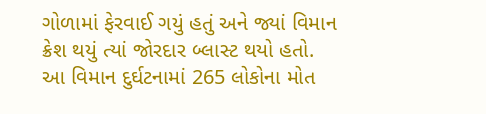ગોળામાં ફેરવાઈ ગયું હતું અને જ્યાં વિમાન ક્રેશ થયું ત્યાં જોરદાર બ્લાસ્ટ થયો હતો. આ વિમાન દુર્ઘટનામાં 265 લોકોના મોત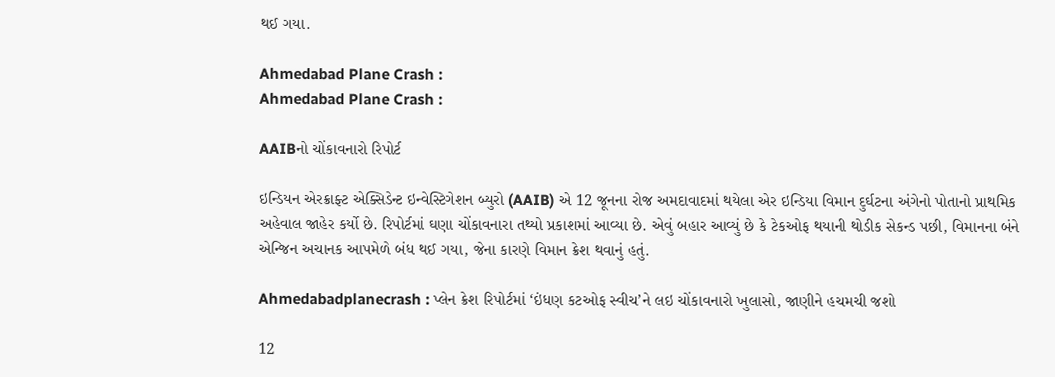થઈ ગયા.

Ahmedabad Plane Crash :
Ahmedabad Plane Crash :

AAIBનો ચોંકાવનારો રિપોર્ટ

ઇન્ડિયન એરક્રાફ્ટ એક્સિડેન્ટ ઇન્વેસ્ટિગેશન બ્યુરો (AAIB) એ 12 જૂનના રોજ અમદાવાદમાં થયેલા એર ઇન્ડિયા વિમાન દુર્ઘટના અંગેનો પોતાનો પ્રાથમિક અહેવાલ જાહેર કર્યો છે. રિપોર્ટમાં ઘણા ચોંકાવનારા તથ્યો પ્રકાશમાં આવ્યા છે. એવું બહાર આવ્યું છે કે ટેકઓફ થયાની થોડીક સેકન્ડ પછી, વિમાનના બંને એન્જિન અચાનક આપમેળે બંધ થઈ ગયા, જેના કારણે વિમાન ક્રેશ થવાનું હતું.

Ahmedabadplanecrash : પ્લેન ક્રેશ રિપોર્ટમાં ‘ઇંધણ કટઓફ સ્વીચ’ને લઇ ચોંકાવનારો ખુલાસો, જાણીને હચમચી જશો

12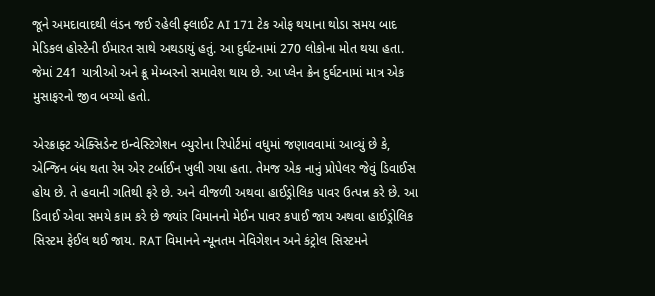જૂને અમદાવાદથી લંડન જઈ રહેલી ફ્લાઈટ AI 171 ટેક ઓફ થયાના થોડા સમય બાદ મેડિકલ હોસ્ટેની ઈમારત સાથે અથડાયું હતું. આ દુર્ઘટનામાં 270 લોકોના મોત થયા હતા. જેમાં 241 યાત્રીઓ અને ક્રૂ મેમ્બરનો સમાવેશ થાય છે. આ પ્લેન ક્રેન દુર્ઘટનામાં માત્ર એક મુસાફરનો જીવ બચ્યો હતો.

એરક્રાફ્ટ એક્સિડેન્ટ ઇન્વેસ્ટિગેશન બ્યુરોના રિપોર્ટમાં વધુમાં જણાવવામાં આવ્યું છે કે, એન્જિન બંધ થતા રેમ એર ટર્બાઈન ખુલી ગયા હતા. તેમજ એક નાનું પ્રોપેલર જેવું ડિવાઈસ હોય છે. તે હવાની ગતિથી ફરે છે. અને વીજળી અથવા હાઈડ્રોલિક પાવર ઉત્પન્ન કરે છે. આ ડિવાઈ એવા સમયે કામ કરે છે જ્યાંર વિમાનનો મેઈન પાવર કપાઈ જાય અથવા હાઈડ્રોલિક સિસ્ટમ ફેઈલ થઈ જાય. RAT વિમાનને ન્યૂનતમ નેવિગેશન અને કંટ્રોલ સિસ્ટમને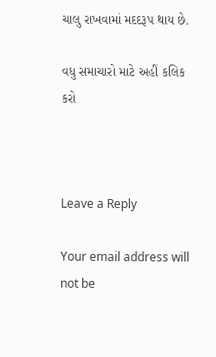ચાલુ રાખવામાં મદદરૂપ થાય છે.

વધુ સમાચારો માટે અહીં કલિક કરો



Leave a Reply

Your email address will not be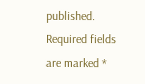published. Required fields are marked *